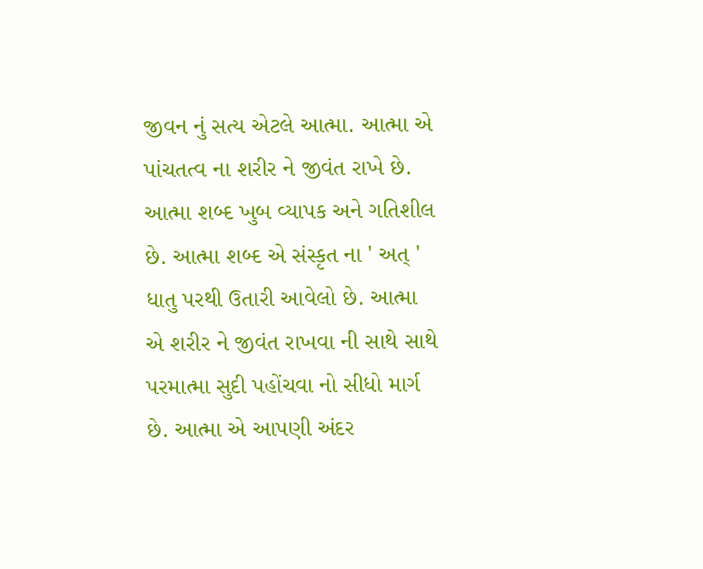જીવન નું સત્ય એટલે આત્મા. આત્મા એ પાંચતત્વ ના શરીર ને જીવંત રાખે છે. આત્મા શબ્દ ખુબ વ્યાપક અને ગતિશીલ છે. આત્મા શબ્દ એ સંસ્કૃત ના ' અત્ ' ધાતુ પરથી ઉતારી આવેલો છે. આત્મા એ શરીર ને જીવંત રાખવા ની સાથે સાથે પરમાત્મા સુદી પહોંચવા નો સીધો માર્ગ છે. આત્મા એ આપણી અંદર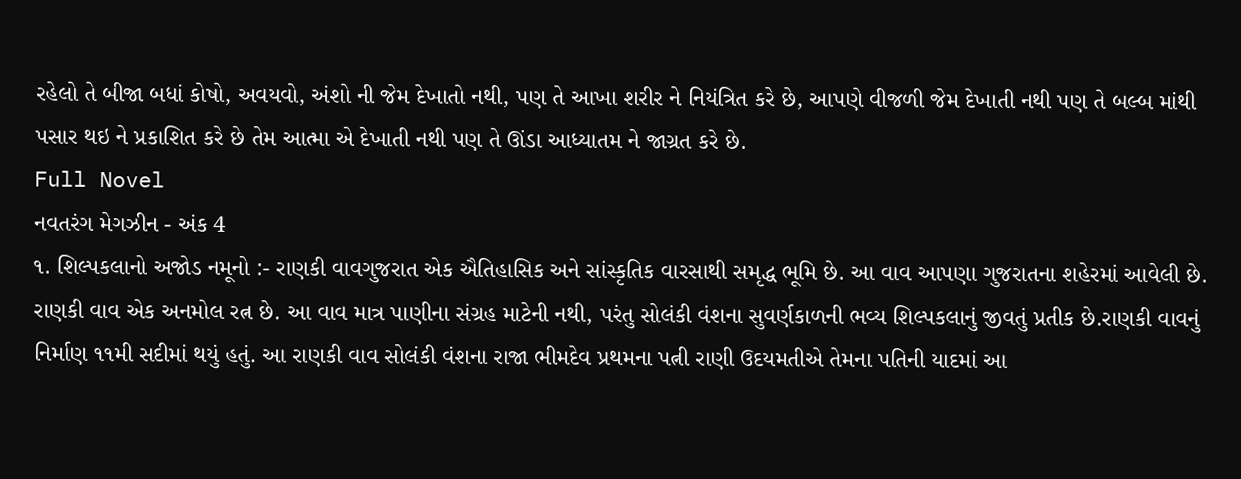રહેલો તે બીજા બધાં કોષો, અવયવો, અંશો ની જેમ દેખાતો નથી, પણ તે આખા શરીર ને નિયંત્રિત કરે છે, આપણે વીજળી જેમ દેખાતી નથી પણ તે બલ્બ માંથી પસાર થઇ ને પ્રકાશિત કરે છે તેમ આત્મા એ દેખાતી નથી પણ તે ઊંડા આધ્યાતમ ને જાગ્રત કરે છે.
Full Novel
નવતરંગ મેગઝીન - અંક 4
૧. શિલ્પકલાનો અજોડ નમૂનો :- રાણકી વાવગુજરાત એક ઐતિહાસિક અને સાંસ્કૃતિક વારસાથી સમૃદ્ધ ભૂમિ છે. આ વાવ આપણા ગુજરાતના શહેરમાં આવેલી છે. રાણકી વાવ એક અનમોલ રત્ન છે. આ વાવ માત્ર પાણીના સંગ્રહ માટેની નથી, પરંતુ સોલંકી વંશના સુવર્ણકાળની ભવ્ય શિલ્પકલાનું જીવતું પ્રતીક છે.રાણકી વાવનું નિર્માણ ૧૧મી સદીમાં થયું હતું. આ રાણકી વાવ સોલંકી વંશના રાજા ભીમદેવ પ્રથમના પત્ની રાણી ઉદયમતીએ તેમના પતિની યાદમાં આ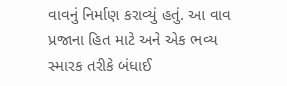વાવનું નિર્માણ કરાવ્યું હતું. આ વાવ પ્રજાના હિત માટે અને એક ભવ્ય સ્મારક તરીકે બંધાઈ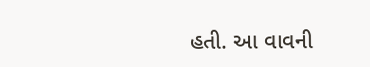હતી. આ વાવની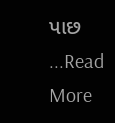પાછ ...Read More